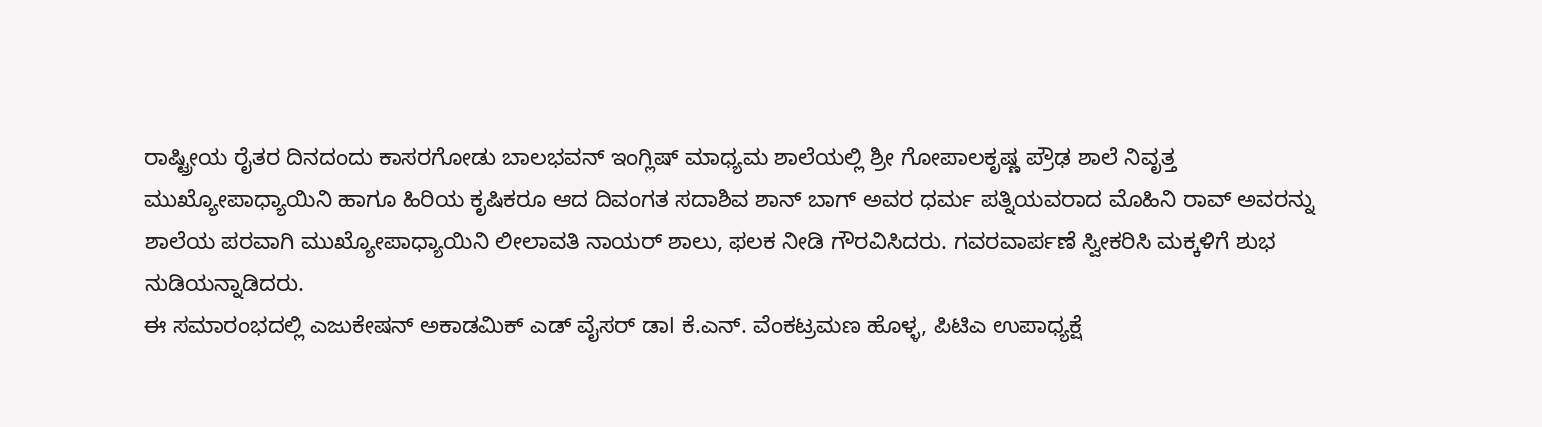ರಾಷ್ಟ್ರೀಯ ರೈತರ ದಿನದಂದು ಕಾಸರಗೋಡು ಬಾಲಭವನ್ ಇಂಗ್ಲಿಷ್ ಮಾಧ್ಯಮ ಶಾಲೆಯಲ್ಲಿ ಶ್ರೀ ಗೋಪಾಲಕೃಷ್ಣ ಪ್ರೌಢ ಶಾಲೆ ನಿವೃತ್ತ ಮುಖ್ಯೋಪಾಧ್ಯಾಯಿನಿ ಹಾಗೂ ಹಿರಿಯ ಕೃಷಿಕರೂ ಆದ ದಿವಂಗತ ಸದಾಶಿವ ಶಾನ್ ಬಾಗ್ ಅವರ ಧರ್ಮ ಪತ್ನಿಯವರಾದ ಮೊಹಿನಿ ರಾವ್ ಅವರನ್ನು ಶಾಲೆಯ ಪರವಾಗಿ ಮುಖ್ಯೋಪಾಧ್ಯಾಯಿನಿ ಲೀಲಾವತಿ ನಾಯರ್ ಶಾಲು, ಫಲಕ ನೀಡಿ ಗೌರವಿಸಿದರು. ಗವರವಾರ್ಪಣೆ ಸ್ವೀಕರಿಸಿ ಮಕ್ಕಳಿಗೆ ಶುಭ ನುಡಿಯನ್ನಾಡಿದರು.
ಈ ಸಮಾರಂಭದಲ್ಲಿ ಎಜುಕೇಷನ್ ಅಕಾಡಮಿಕ್ ಎಡ್ ವೈಸರ್ ಡಾl ಕೆ.ಎನ್. ವೆಂಕಟ್ರಮಣ ಹೊಳ್ಳ, ಪಿಟಿಎ ಉಪಾಧ್ಯಕ್ಷೆ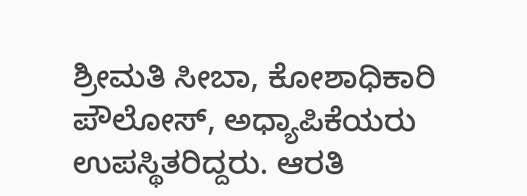ಶ್ರೀಮತಿ ಸೀಬಾ, ಕೋಶಾಧಿಕಾರಿ ಪೌಲೋಸ್, ಅಧ್ಯಾಪಿಕೆಯರು ಉಪಸ್ಥಿತರಿದ್ದರು. ಆರತಿ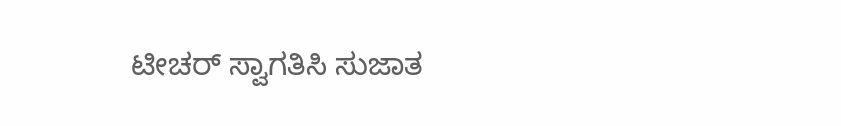ಟೀಚರ್ ಸ್ವಾಗತಿಸಿ ಸುಜಾತ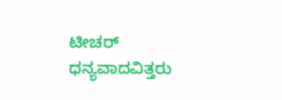ಟೀಚರ್ ಧನ್ಯವಾದವಿತ್ತರು